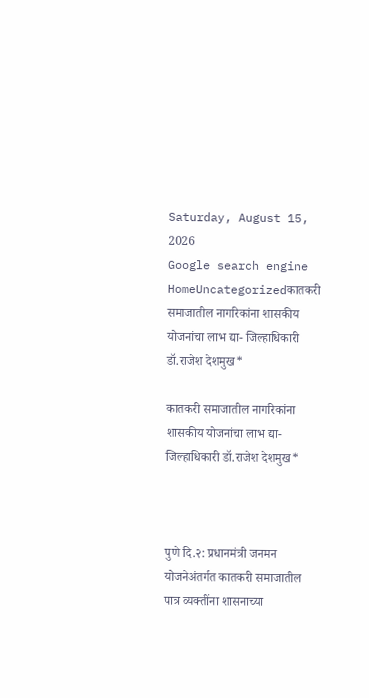Saturday, August 15, 2026
Google search engine
HomeUncategorizedकातकरी समाजातील नागरिकांना शासकीय योजनांचा लाभ द्या- जिल्हाधिकारी डॉ.राजेश देशमुख*

कातकरी समाजातील नागरिकांना शासकीय योजनांचा लाभ द्या- जिल्हाधिकारी डॉ.राजेश देशमुख*



पुणे दि.२: प्रधानमंत्री जनमन योजनेअंतर्गत कातकरी समाजातील पात्र व्यक्तींना शासनाच्या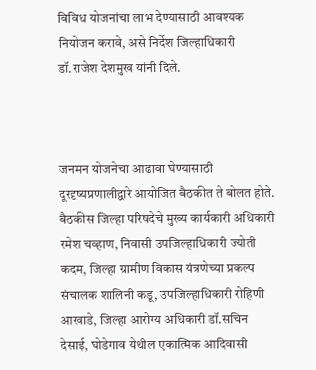विविध योजनांचा लाभ देण्यासाठी आवश्यक नियोजन करावे, असे निर्देश जिल्हाधिकारी डॉ.राजेश देशमुख यांनी दिले.



जनमन योजनेचा आढावा घेण्यासाठी दूरदृष्यप्रणालीद्वारे आयोजित बैठकीत ते बोलत होते. बैठकीस जिल्हा परिषदेचे मुख्य कार्यकारी अधिकारी रमेश चव्हाण, निवासी उपजिल्हाधिकारी ज्योती कदम, जिल्हा ग्रामीण विकास यंत्रणेच्या प्रकल्प संचालक शालिनी कडू, उपजिल्हाधिकारी रोहिणी आखाडे, जिल्हा आरोग्य अधिकारी डॉ.सचिन देसाई, घोडेगाव येथील एकात्मिक आदिवासी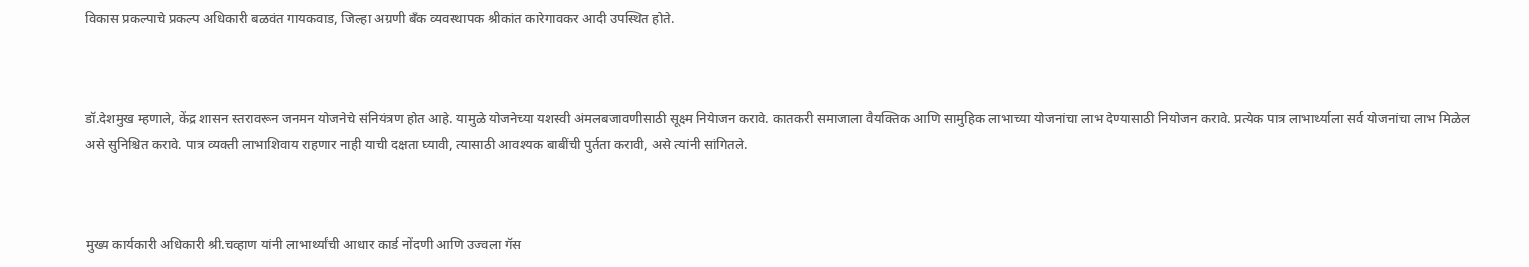विकास प्रकल्पाचे प्रकल्प अधिकारी बळवंत गायकवाड, जिल्हा अग्रणी बँक व्यवस्थापक श्रीकांत कारेगावकर आदी उपस्थित होते.



डॉ.देशमुख म्हणाले, केंद्र शासन स्तरावरून जनमन योजनेचे संनियंत्रण होत आहे. यामुळे योजनेच्या यशस्वी अंमलबजावणीसाठी सूक्ष्म नियेाजन करावे. कातकरी समाजाला वैयक्तिक आणि सामुहिक लाभाच्या योजनांचा लाभ देण्यासाठी नियोजन करावे. प्रत्येक पात्र लाभार्थ्याला सर्व योजनांचा लाभ मिळेल असे सुनिश्चित करावे. पात्र व्यक्ती लाभाशिवाय राहणार नाही याची दक्षता घ्यावी, त्यासाठी आवश्यक बाबींची पुर्तता करावी, असे त्यांनी सांगितले.



मुख्य कार्यकारी अधिकारी श्री.चव्हाण यांनी लाभार्थ्यांची आधार कार्ड नोंदणी आणि उज्वला गॅस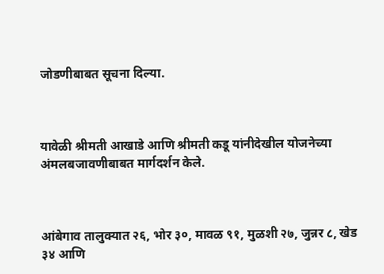जोडणीबाबत सूचना दिल्या.



यावेळी श्रीमती आखाडे आणि श्रीमती कडू यांनीदेखील योजनेच्या अंमलबजावणीबाबत मार्गदर्शन केले.



आंबेगाव तालुक्यात २६, भोर ३०, मावळ ९१, मुळशी २७, जुन्नर ८, खेड ३४ आणि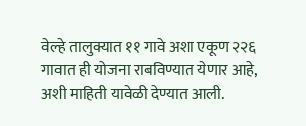वेल्हे तालुक्यात ११ गावे अशा एकूण २२६ गावात ही योजना राबविण्यात येणार आहे, अशी माहिती यावेळी देण्यात आली.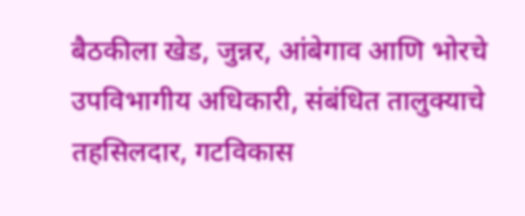बैठकीला खेड, जुन्नर, आंबेगाव आणि भोरचे उपविभागीय अधिकारी, संबंधित तालुक्याचे तहसिलदार, गटविकास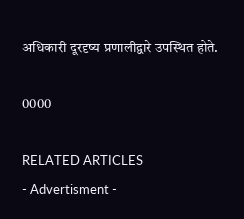अधिकारी दूरदृष्य प्रणालीद्वारे उपस्थित होते.

0000

RELATED ARTICLES
- Advertisment -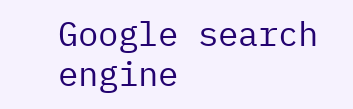Google search engine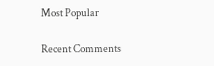Most Popular

Recent Comments